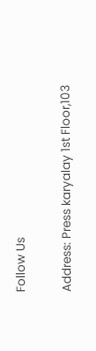Follow Us

Address: Press karyalay 1st Floor,103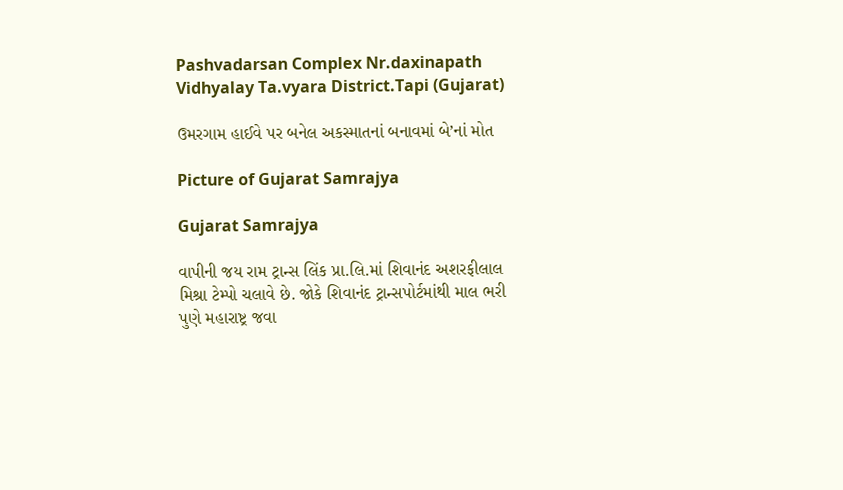Pashvadarsan Complex Nr.daxinapath Vidhyalay Ta.vyara District.Tapi (Gujarat)

ઉમરગામ હાઈવે પર બનેલ અકસ્માતનાં બનાવમાં બે’નાં મોત

Picture of Gujarat Samrajya

Gujarat Samrajya

વાપીની જય રામ ટ્રાન્સ લિંક પ્રા.લિ.માં શિવાનંદ અશરફીલાલ મિશ્રા ટેમ્પો ચલાવે છે. જોકે શિવાનંદ ટ્રાન્સપોર્ટમાંથી માલ ભરી પુણે મહારાષ્ટ્ર જવા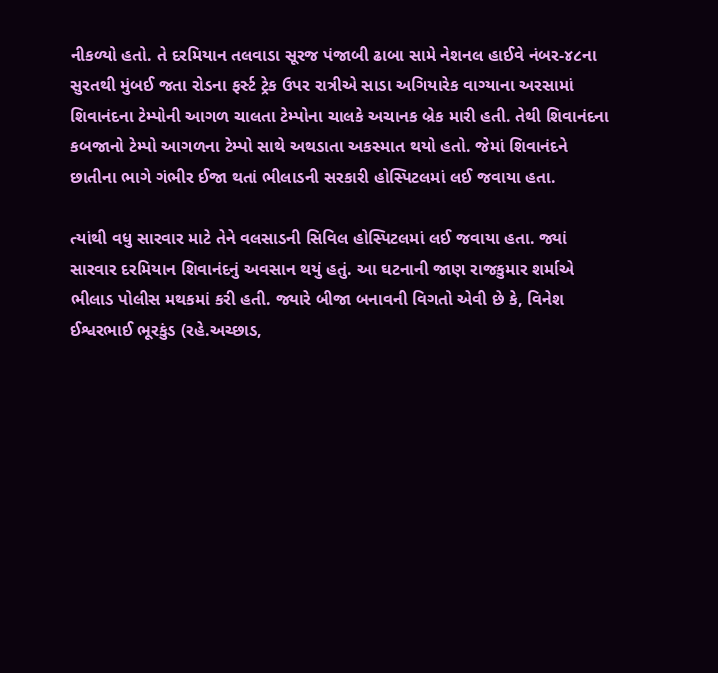નીકળ્યો હતો. તે દરમિયાન તલવાડા સૂરજ પંજાબી ઢાબા સામે નેશનલ હાઈવે નંબર-૪૮ના સુરતથી મુંબઈ જતા રોડના ફર્સ્ટ ટ્રેક ઉપર રાત્રીએ સાડા અગિયારેક વાગ્યાના અરસામાં શિવાનંદના ટેમ્પોની આગળ ચાલતા ટેમ્પોના ચાલકે અચાનક બ્રેક મારી હતી. તેથી શિવાનંદના કબજાનો ટેમ્પો આગળના ટેમ્પો સાથે અથડાતા અકસ્માત થયો હતો. જેમાં શિવાનંદને છાતીના ભાગે ગંભીર ઈજા થતાં ભીલાડની સરકારી હોસ્પિટલમાં લઈ જવાયા હતા.

ત્યાંથી વધુ સારવાર માટે તેને વલસાડની સિવિલ હોસ્પિટલમાં લઈ જવાયા હતા. જ્યાં સારવાર દરમિયાન શિવાનંદનું અવસાન થયું હતું. આ ઘટનાની જાણ રાજકુમાર શર્માએ ભીલાડ પોલીસ મથકમાં કરી હતી. જ્યારે બીજા બનાવની વિગતો એવી છે કે, વિનેશ ઈશ્વરભાઈ ભૂરકુંડ (રહે.અચ્છાડ,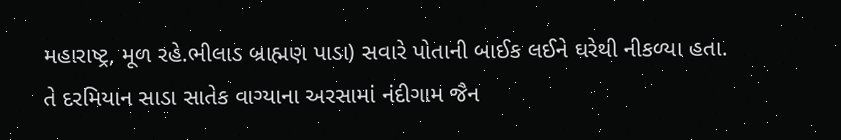મહારાષ્ટ્ર, મૂળ રહે.ભીલાડ બ્રાહ્મણ પાડા) સવારે પોતાની બાઈક લઈને ઘરેથી નીકળ્યા હતા. તે દરમિયાન સાડા સાતેક વાગ્યાના અરસામાં નંદીગામ જૈન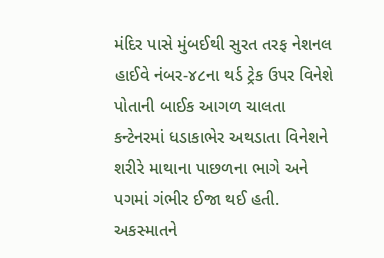મંદિર પાસે મુંબઈથી સુરત તરફ નેશનલ હાઈવે નંબર-૪૮ના થર્ડ ટ્રેક ઉપર વિનેશે પોતાની બાઈક આગળ ચાલતા કન્ટેનરમાં ધડાકાભેર અથડાતા વિનેશને શરીરે માથાના પાછળના ભાગે અને પગમાં ગંભીર ઈજા થઈ હતી. અકસ્માતને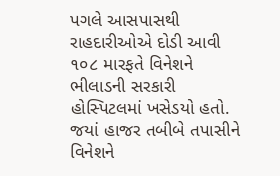પગલે આસપાસથી રાહદારીઓએ દોડી આવી ૧૦૮ મારફતે વિનેશને ભીલાડની સરકારી હોસ્પિટલમાં ખસેડયો હતો. જયાં હાજર તબીબે તપાસીને વિનેશને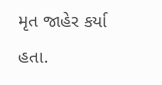મૃત જાહેર કર્યા હતા.